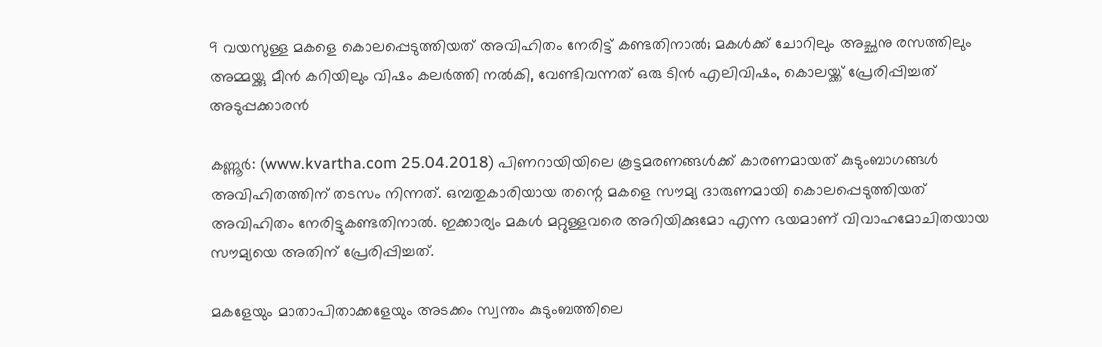9 വയസുള്ള മകളെ കൊലപ്പെടുത്തിയത് അവിഹിതം നേരിട്ട് കണ്ടതിനാല്‍; മകള്‍ക്ക് ചോറിലും അച്ഛനു രസത്തിലും അമ്മയ്ക്കു മീന്‍ കറിയിലും വിഷം കലര്‍ത്തി നല്‍കി, വേണ്ടിവന്നത് ഒരു ടിന്‍ എലിവിഷം, കൊലയ്ക്ക് പ്രേരിപ്പിച്ചത് അടുപ്പക്കാരന്‍

കണ്ണൂര്‍: (www.kvartha.com 25.04.2018) പിണറായിയിലെ കൂട്ടമരണങ്ങള്‍ക്ക് കാരണമായത് കുടുംബാഗങ്ങള്‍ അവിഹിതത്തിന് തടസം നിന്നത്. ഒമ്പതുകാരിയായ തന്റെ മകളെ സൗമ്യ ദാരുണമായി കൊലപ്പെടുത്തിയത് അവിഹിതം നേരിട്ടുകണ്ടതിനാല്‍. ഇക്കാര്യം മകള്‍ മറ്റുള്ളവരെ അറിയിക്കുമോ എന്ന ഭയമാണ് വിവാഹമോചിതയായ സൗമ്യയെ അതിന് പ്രേരിപ്പിച്ചത്.

മകളേയും മാതാപിതാക്കളേയും അടക്കം സ്വന്തം കുടുംബത്തിലെ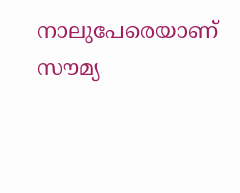നാലുപേരെയാണ് സൗമ്യ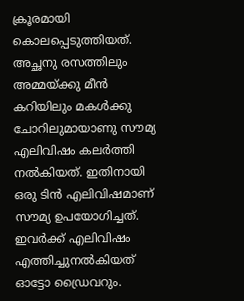ക്രൂരമായി കൊലപ്പെടുത്തിയത്. അച്ഛനു രസത്തിലും അമ്മയ്ക്കു മീന്‍ കറിയിലും മകള്‍ക്കു ചോറിലുമായാണു സൗമ്യ എലിവിഷം കലര്‍ത്തി നല്‍കിയത്. ഇതിനായി ഒരു ടിന്‍ എലിവിഷമാണ് സൗമ്യ ഉപയോഗിച്ചത്. ഇവര്‍ക്ക് എലിവിഷം എത്തിച്ചുനല്‍കിയത് ഓട്ടോ ഡ്രൈവറും.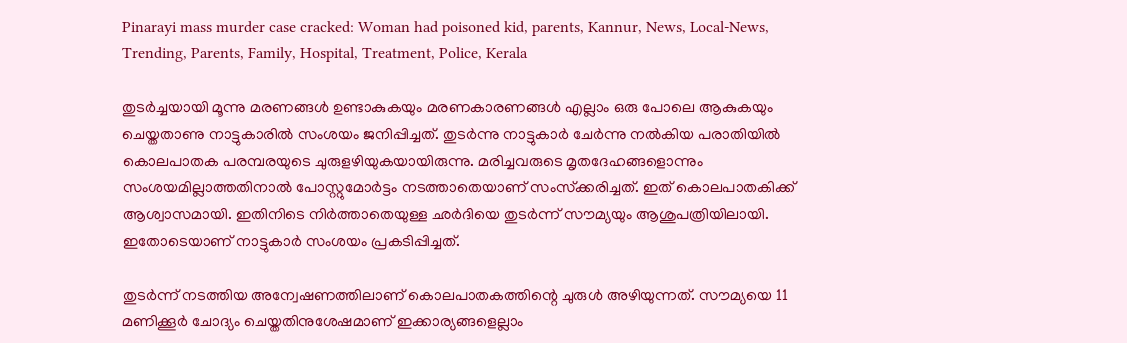Pinarayi mass murder case cracked: Woman had poisoned kid, parents, Kannur, News, Local-News, Trending, Parents, Family, Hospital, Treatment, Police, Kerala

തുടര്‍ച്ചയായി മൂന്നു മരണങ്ങള്‍ ഉണ്ടാകുകയും മരണകാരണങ്ങള്‍ എല്ലാം ഒരു പോലെ ആകുകയും ചെയ്തതാണു നാട്ടുകാരില്‍ സംശയം ജനിപ്പിച്ചത്. തുടര്‍ന്നു നാട്ടുകാര്‍ ചേര്‍ന്നു നല്‍കിയ പരാതിയില്‍ കൊലപാതക പരമ്പരയുടെ ചുരുളഴിയുകയായിരുന്നു. മരിച്ചവരുടെ മൃതദേഹങ്ങളൊന്നും സംശയമില്ലാത്തതിനാല്‍ പോസ്റ്റുമോര്‍ട്ടം നടത്താതെയാണ് സംസ്‌ക്കരിച്ചത്. ഇത് കൊലപാതകിക്ക് ആശ്വാസമായി. ഇതിനിടെ നിര്‍ത്താതെയുള്ള ഛര്‍ദിയെ തുടര്‍ന്ന് സൗമ്യയും ആശുപത്രിയിലായി. ഇതോടെയാണ് നാട്ടുകാര്‍ സംശയം പ്രകടിപ്പിച്ചത്.

തുടര്‍ന്ന് നടത്തിയ അന്വേഷണത്തിലാണ് കൊലപാതകത്തിന്റെ ചുരുള്‍ അഴിയുന്നത്. സൗമ്യയെ 11 മണിക്കൂര്‍ ചോദ്യം ചെയ്തതിനുശേഷമാണ് ഇക്കാര്യങ്ങളെല്ലാം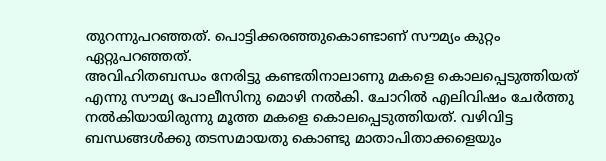തുറന്നുപറഞ്ഞത്. പൊട്ടിക്കരഞ്ഞുകൊണ്ടാണ് സൗമ്യം കുറ്റം ഏറ്റുപറഞ്ഞത്.
അവിഹിതബന്ധം നേരിട്ടു കണ്ടതിനാലാണു മകളെ കൊലപ്പെടുത്തിയത് എന്നു സൗമ്യ പോലീസിനു മൊഴി നല്‍കി. ചോറില്‍ എലിവിഷം ചേര്‍ത്തു നല്‍കിയായിരുന്നു മൂത്ത മകളെ കൊലപ്പെടുത്തിയത്. വഴിവിട്ട ബന്ധങ്ങള്‍ക്കു തടസമായതു കൊണ്ടു മാതാപിതാക്കളെയും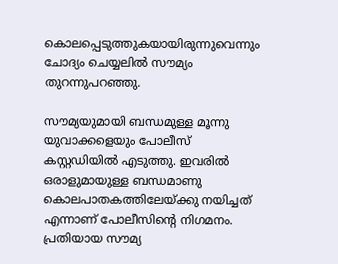കൊലപ്പെടുത്തുകയായിരുന്നുവെന്നും ചോദ്യം ചെയ്യലില്‍ സൗമ്യം തുറന്നുപറഞ്ഞു.

സൗമ്യയുമായി ബന്ധമുള്ള മൂന്നു യുവാക്കളെയും പോലീസ് കസ്റ്റഡിയില്‍ എടുത്തു. ഇവരില്‍ ഒരാളുമായുള്ള ബന്ധമാണു കൊലപാതകത്തിലേയ്ക്കു നയിച്ചത് എന്നാണ് പോലീസിന്റെ നിഗമനം. പ്രതിയായ സൗമ്യ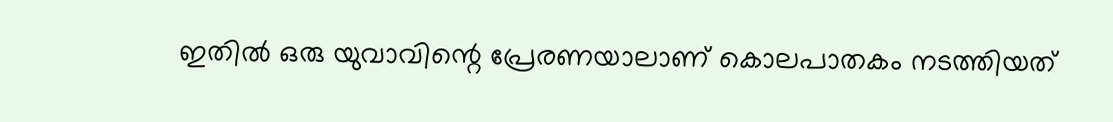ഇതില്‍ ഒരു യുവാവിന്റെ പ്രേരണയാലാണ് കൊലപാതകം നടത്തിയത്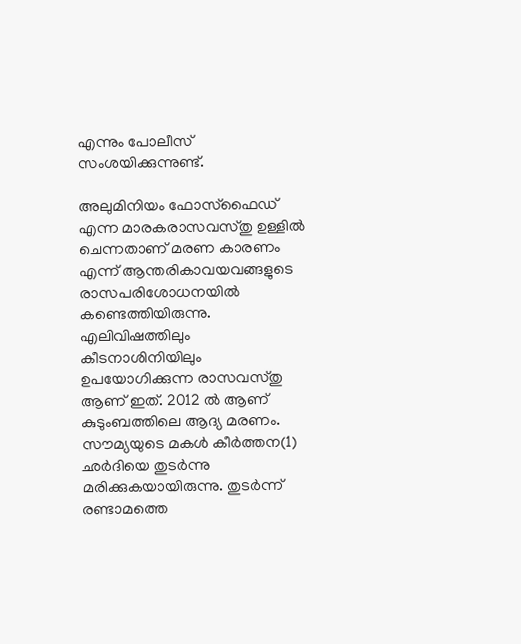എന്നും പോലീസ് സംശയിക്കുന്നുണ്ട്.

അലുമിനിയം ഫോസ്‌ഫൈഡ് എന്ന മാരകരാസവസ്തു ഉള്ളില്‍ ചെന്നതാണ് മരണ കാരണം എന്ന് ആന്തരികാവയവങ്ങളുടെ രാസപരിശോധനയില്‍ കണ്ടെത്തിയിരുന്നു. എലിവിഷത്തിലും കീടനാശിനിയിലും ഉപയോഗിക്കുന്ന രാസവസ്തു ആണ് ഇത്. 2012 ല്‍ ആണ് കുടുംബത്തിലെ ആദ്യ മരണം. സൗമ്യയുടെ മകള്‍ കീര്‍ത്തന(1) ഛര്‍ദിയെ തുടര്‍ന്നു മരിക്കുകയായിരുന്നു. തുടര്‍ന്ന് രണ്ടാമത്തെ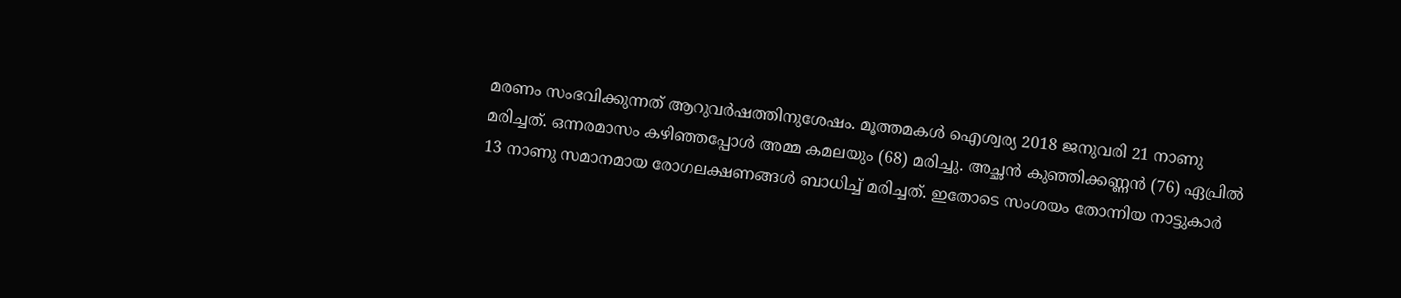മരണം സംഭവിക്കുന്നത് ആറുവര്‍ഷത്തിനുശേഷം. മൂത്തമകള്‍ ഐശ്വര്യ 2018 ജനുവരി 21 നാണു മരിച്ചത്. ഒന്നരമാസം കഴിഞ്ഞപ്പോള്‍ അമ്മ കമലയും (68) മരിച്ചു. അച്ഛന്‍ കുഞ്ഞിക്കണ്ണന്‍ (76) ഏപ്രില്‍ 13 നാണു സമാനമായ രോഗലക്ഷണങ്ങള്‍ ബാധിച്ച് മരിച്ചത്. ഇതോടെ സംശയം തോന്നിയ നാട്ടുകാര്‍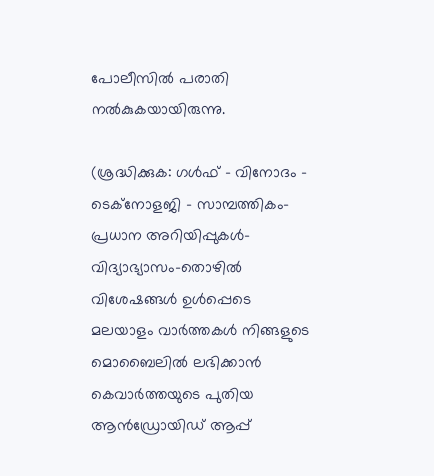പോലീസില്‍ പരാതി നല്‍കുകയായിരുന്നു.

(ശ്രദ്ധിക്കുക: ഗൾഫ് - വിനോദം - ടെക്നോളജി - സാമ്പത്തികം- പ്രധാന അറിയിപ്പുകൾ-വിദ്യാഭ്യാസം-തൊഴിൽ വിശേഷങ്ങൾ ഉൾപ്പെടെ മലയാളം വാർത്തകൾ നിങ്ങളുടെ മൊബൈലിൽ ലഭിക്കാൻ കെവാർത്തയുടെ പുതിയ ആൻഡ്രോയിഡ് ആപ്പ്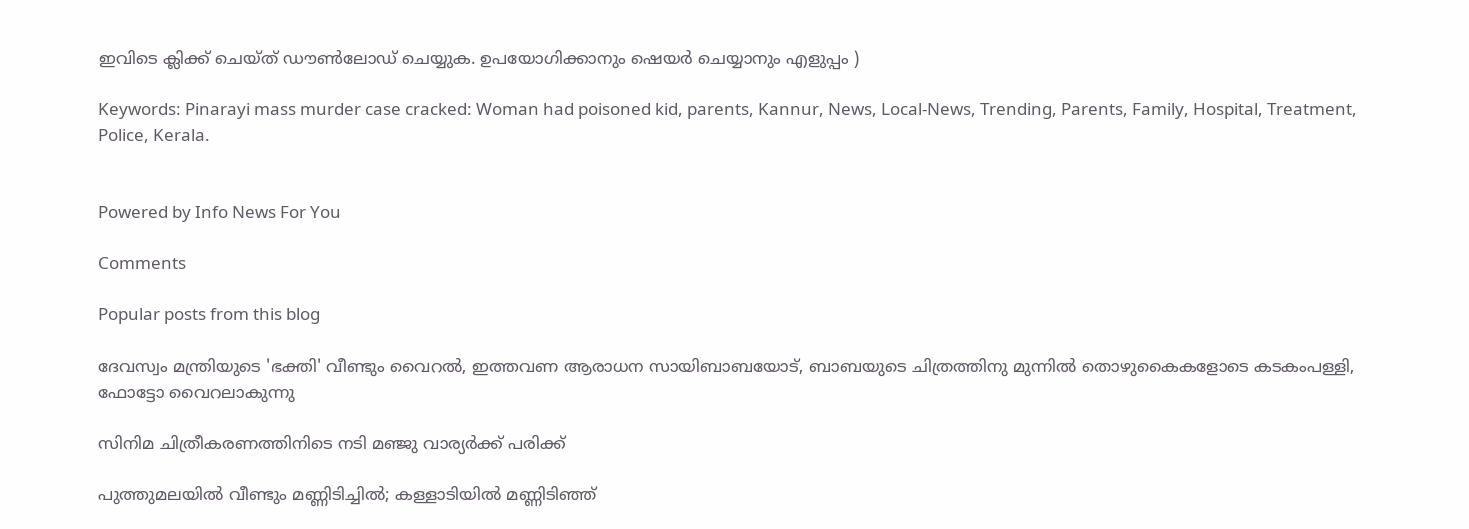ഇവിടെ ക്ലിക്ക് ചെയ്ത് ഡൗൺലോഡ് ചെയ്യുക. ഉപയോഗിക്കാനും ഷെയർ ചെയ്യാനും എളുപ്പം )

Keywords: Pinarayi mass murder case cracked: Woman had poisoned kid, parents, Kannur, News, Local-News, Trending, Parents, Family, Hospital, Treatment, Police, Kerala.


Powered by Info News For You

Comments

Popular posts from this blog

ദേവസ്വം മന്ത്രിയുടെ 'ഭക്തി' വീണ്ടും വൈറല്‍, ഇത്തവണ ആരാധന സായിബാബയോട്, ബാബയുടെ ചിത്രത്തിനു മുന്നില്‍ തൊഴുകൈകളോടെ കടകംപള്ളി, ഫോട്ടോ വൈറലാകുന്നു

സിനിമ ചിത്രീകരണത്തിനിടെ നടി മഞ്ജു വാര്യര്‍ക്ക് പരിക്ക്

പുത്തുമലയില്‍ വീണ്ടും മണ്ണിടിച്ചില്‍; കള്ളാടിയില്‍ മണ്ണിടിഞ്ഞ്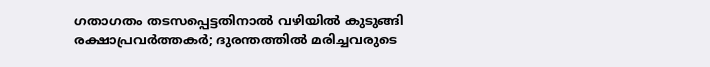ഗതാഗതം തടസപ്പെട്ടതിനാല്‍ വഴിയില്‍ കുടുങ്ങി രക്ഷാപ്രവര്‍ത്തകര്‍; ദുരന്തത്തില്‍ മരിച്ചവരുടെ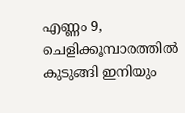എണ്ണം 9, ചെളിക്കൂമ്പാരത്തില്‍ കുടുങ്ങി ഇനിയും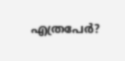എത്രപേര്‍?